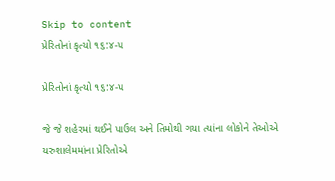Skip to content
પ્રેરિતોનાં કૃત્યો ૧૬:૪-૫

પ્રેરિતોનાં કૃત્યો ૧૬:૪-૫

જે જે શહેરમાં થઈને પાઉલ અને તિમોથી ગયા ત્યાંના લોકોને તેઓએ યરુશાલેમમાંના પ્રેરિતોએ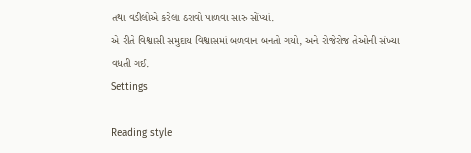તથા વડીલોએ કરેલા ઠરાવો પાળવા સારુ સોંપ્યાં.
એ રીતે વિશ્વાસી સમુદાય વિશ્વાસમાં બળવાન બનતો ગયો, અને રોજેરોજ તેઓની સંખ્યા વધતી ગઈ.
Settings

Reading style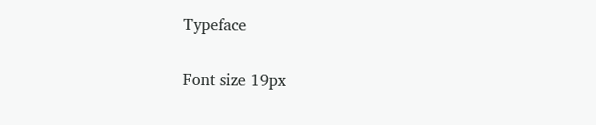Typeface

Font size 19px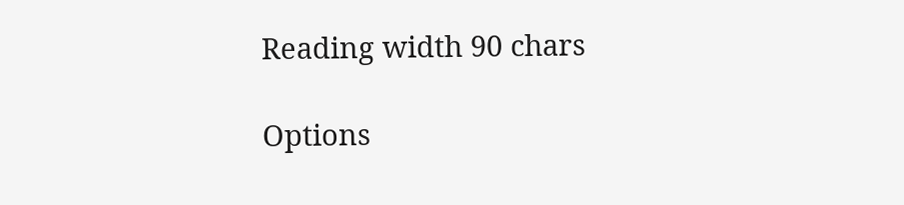Reading width 90 chars

Options